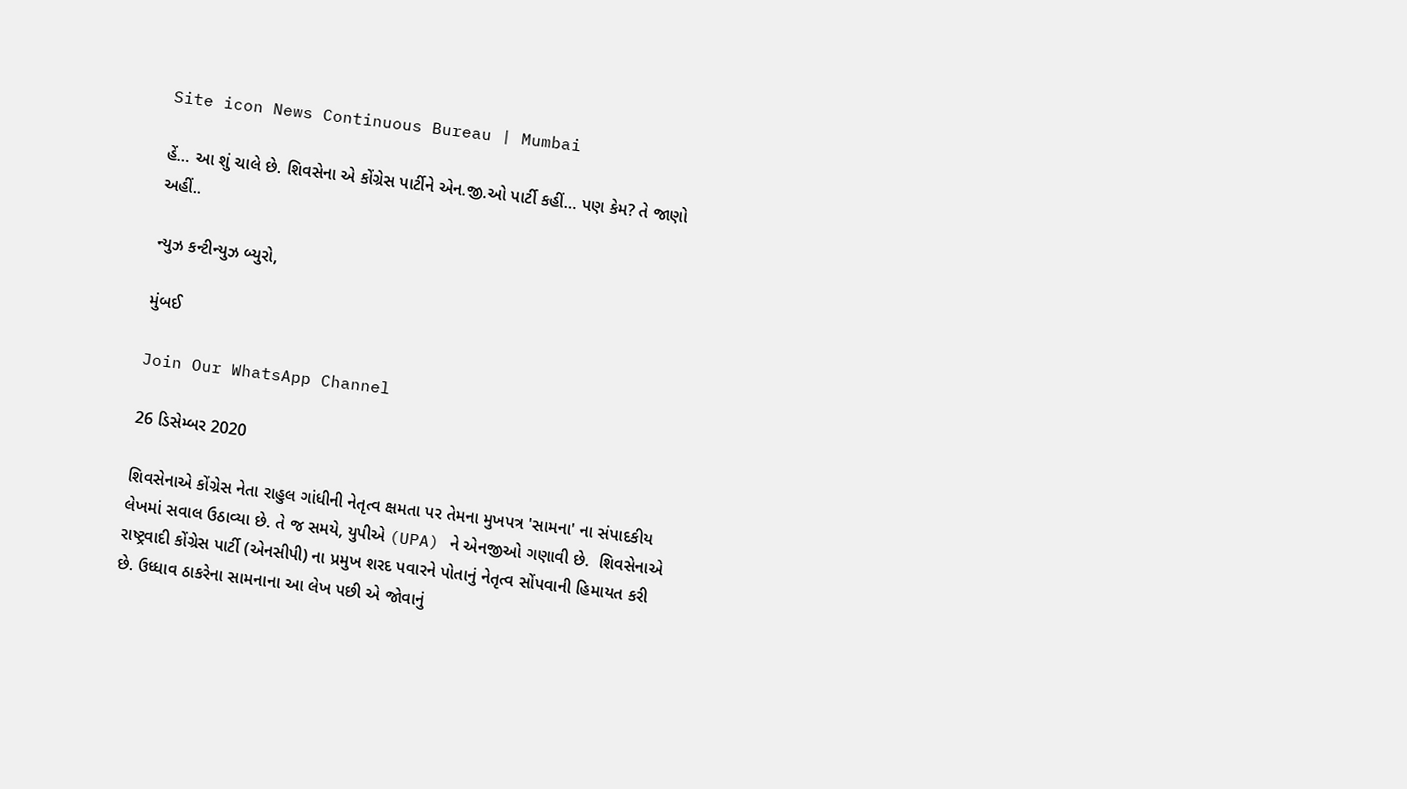Site icon News Continuous Bureau | Mumbai

હેં… આ શું ચાલે છે. શિવસેના એ કોંગ્રેસ પાર્ટીને એન.જી.ઓ પાર્ટી કહીં… પણ કેમ? તે જાણો અહીં..

ન્યુઝ કન્ટીન્યુઝ બ્યુરો,

મુંબઈ

Join Our WhatsApp Channel

26 ડિસેમ્બર 2020

શિવસેનાએ કોંગ્રેસ નેતા રાહુલ ગાંધીની નેતૃત્વ ક્ષમતા પર તેમના મુખપત્ર 'સામના' ના સંપાદકીય લેખમાં સવાલ ઉઠાવ્યા છે. તે જ સમયે, યુપીએ (UPA) ને એનજીઓ ગણાવી છે.  શિવસેનાએ રાષ્ટ્રવાદી કોંગ્રેસ પાર્ટી (એનસીપી) ના પ્રમુખ શરદ પવારને પોતાનું નેતૃત્વ સોંપવાની હિમાયત કરી છે. ઉધ્ધાવ ઠાકરેના સામનાના આ લેખ પછી એ જોવાનું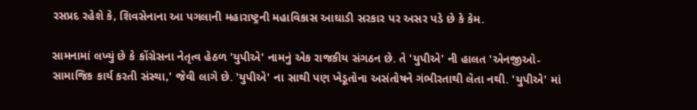રસપ્રદ રહેશે કે, શિવસેનાના આ પગલાની મહારાષ્ટ્રની મહાવિકાસ આઘાડી સરકાર પર અસર પડે છે કે કેમ.

સામનામાં લખ્યું છે કે કોંગ્રેસના નેતૃત્વ હેઠળ 'યુપીએ' નામનું એક રાજકીય સંગઠન છે. તે 'યુપીએ' ની હાલત 'એનજીઓ- સામાજિક કાર્ય કરતી સંસ્થા,' જેવી લાગે છે. 'યુપીએ' ના સાથી પણ ખેડૂતોના અસંતોષને ગંભીરતાથી લેતા નથી. 'યુપીએ' માં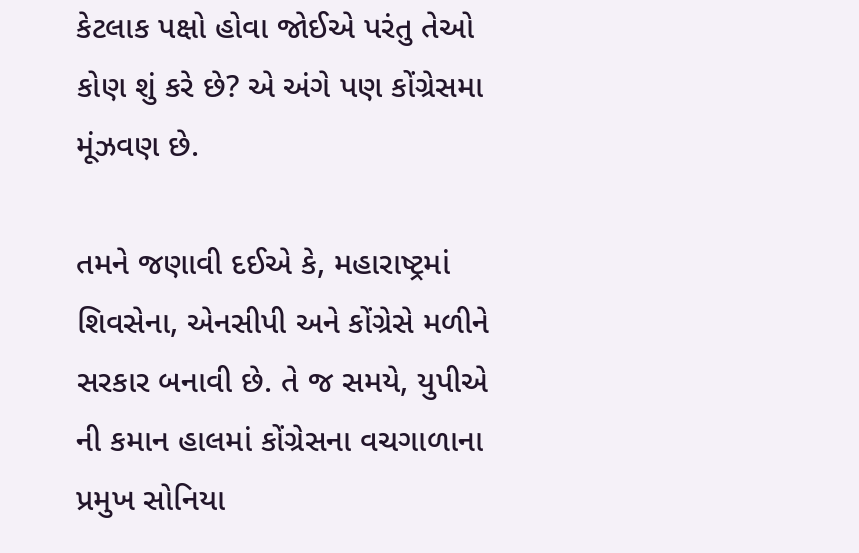કેટલાક પક્ષો હોવા જોઈએ પરંતુ તેઓ કોણ શું કરે છે? એ અંગે પણ કોંગ્રેસમા મૂંઝવણ છે.

તમને જણાવી દઈએ કે, મહારાષ્ટ્રમાં શિવસેના, એનસીપી અને કોંગ્રેસે મળીને સરકાર બનાવી છે. તે જ સમયે, યુપીએ ની કમાન હાલમાં કોંગ્રેસના વચગાળાના પ્રમુખ સોનિયા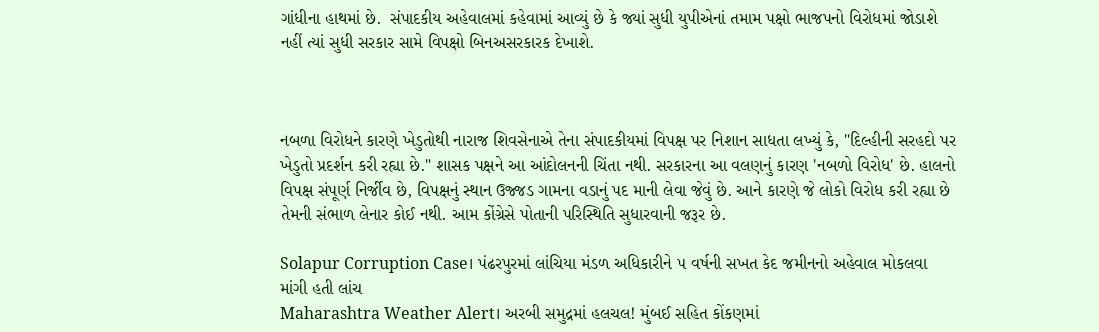ગાંધીના હાથમાં છે.  સંપાદકીય અહેવાલમાં કહેવામાં આવ્યું છે કે જ્યાં સુધી યુપીએનાં તમામ પક્ષો ભાજપનો વિરોધમાં જોડાશે નહીં ત્યાં સુધી સરકાર સામે વિપક્ષો બિનઅસરકારક દેખાશે.



નબળા વિરોધને કારણે ખેડુતોથી નારાજ શિવસેનાએ તેના સંપાદકીયમાં વિપક્ષ પર નિશાન સાધતા લખ્યું કે, "દિલ્હીની સરહદો પર ખેડુતો પ્રદર્શન કરી રહ્યા છે." શાસક પક્ષને આ આંદોલનની ચિંતા નથી. સરકારના આ વલણનું કારણ 'નબળો વિરોધ' છે. હાલનો વિપક્ષ સંપૂર્ણ નિર્જીવ છે, વિપક્ષનું સ્થાન ઉજ્જડ ગામના વડાનું પદ માની લેવા જેવું છે. આને કારણે જે લોકો વિરોધ કરી રહ્યા છે તેમની સંભાળ લેનાર કોઈ નથી. આમ કોંગ્રેસે પોતાની પરિસ્થિતિ સુધારવાની જરૂર છે.

Solapur Corruption Case। પંઢરપુરમાં લાંચિયા મંડળ અધિકારીને ૫ વર્ષની સખત કેદ જમીનનો અહેવાલ મોકલવા માંગી હતી લાંચ
Maharashtra Weather Alert। અરબી સમુદ્રમાં હલચલ! મુંબઈ સહિત કોંકણમાં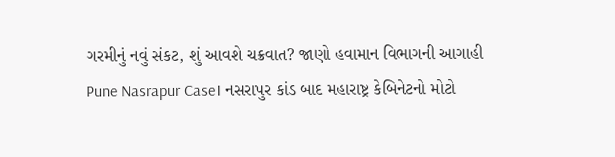ગરમીનું નવું સંકટ, શું આવશે ચક્રવાત? જાણો હવામાન વિભાગની આગાહી
Pune Nasrapur Case। નસરાપુર કાંડ બાદ મહારાષ્ટ્ર કેબિનેટનો મોટો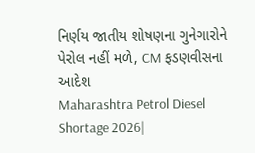નિર્ણય જાતીય શોષણના ગુનેગારોને પેરોલ નહીં મળે, CM ફડણવીસના આદેશ
Maharashtra Petrol Diesel Shortage 2026|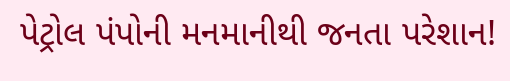પેટ્રોલ પંપોની મનમાનીથી જનતા પરેશાન!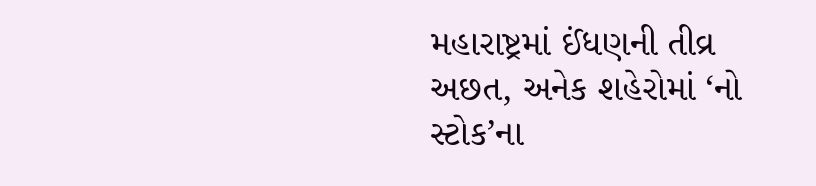મહારાષ્ટ્રમાં ઈંધણની તીવ્ર અછત, અનેક શહેરોમાં ‘નો સ્ટોક’ના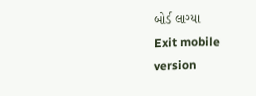બોર્ડ લાગ્યા
Exit mobile version